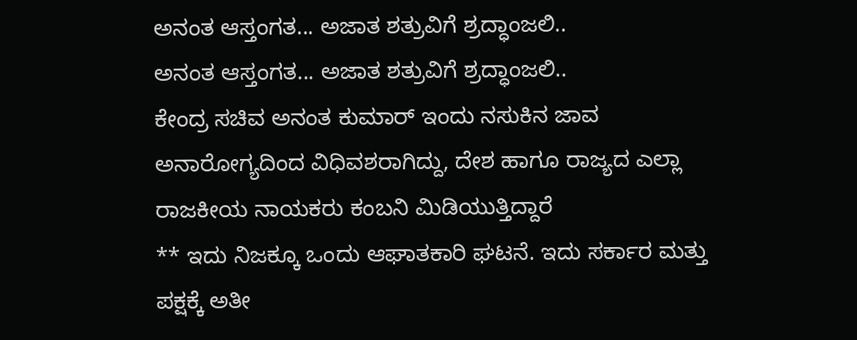ಅನಂತ ಆಸ್ತಂಗತ... ಅಜಾತ ಶತ್ರುವಿಗೆ ಶ್ರದ್ಧಾಂಜಲಿ..
ಅನಂತ ಆಸ್ತಂಗತ... ಅಜಾತ ಶತ್ರುವಿಗೆ ಶ್ರದ್ಧಾಂಜಲಿ..
ಕೇಂದ್ರ ಸಚಿವ ಅನಂತ ಕುಮಾರ್ ಇಂದು ನಸುಕಿನ ಜಾವ ಅನಾರೋಗ್ಯದಿಂದ ವಿಧಿವಶರಾಗಿದ್ದು, ದೇಶ ಹಾಗೂ ರಾಜ್ಯದ ಎಲ್ಲಾ ರಾಜಕೀಯ ನಾಯಕರು ಕಂಬನಿ ಮಿಡಿಯುತ್ತಿದ್ದಾರೆ
** ಇದು ನಿಜಕ್ಕೂ ಒಂದು ಆಘಾತಕಾರಿ ಘಟನೆ. ಇದು ಸರ್ಕಾರ ಮತ್ತು ಪಕ್ಷಕ್ಕೆ ಅತೀ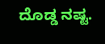ದೊಡ್ಡ ನಷ್ಟ.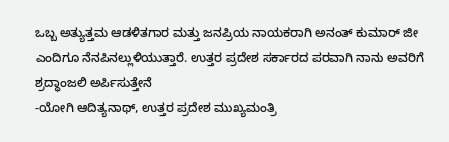ಒಬ್ಬ ಅತ್ಯುತ್ತಮ ಆಡಳಿತಗಾರ ಮತ್ತು ಜನಪ್ರಿಯ ನಾಯಕರಾಗಿ ಅನಂತ್ ಕುಮಾರ್ ಜೀ ಎಂದಿಗೂ ನೆನಪಿನಲ್ಲುಳಿಯುತ್ತಾರೆ. ಉತ್ತರ ಪ್ರದೇಶ ಸರ್ಕಾರದ ಪರವಾಗಿ ನಾನು ಅವರಿಗೆ ಶ್ರದ್ಧಾಂಜಲಿ ಅರ್ಪಿಸುತ್ತೇನೆ
-ಯೋಗಿ ಆದಿತ್ಯನಾಥ್, ಉತ್ತರ ಪ್ರದೇಶ ಮುಖ್ಯಮಂತ್ರಿ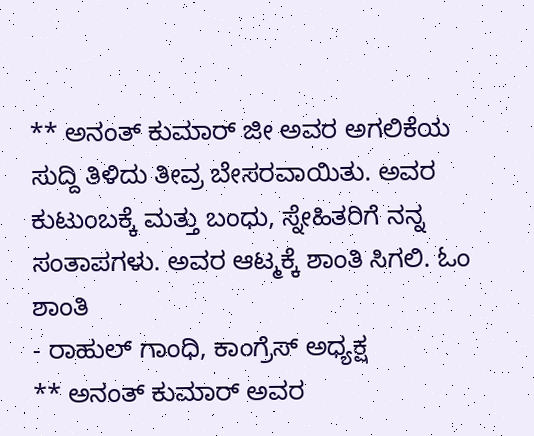** ಅನಂತ್ ಕುಮಾರ್ ಜೀ ಅವರ ಅಗಲಿಕೆಯ ಸುದ್ದಿ ತಿಳಿದು ತೀವ್ರ ಬೇಸರವಾಯಿತು. ಅವರ ಕುಟುಂಬಕ್ಕೆ ಮತ್ತು ಬಂಧು, ಸ್ನೇಹಿತರಿಗೆ ನನ್ನ ಸಂತಾಪಗಳು. ಅವರ ಆಟ್ಮಕ್ಕೆ ಶಾಂತಿ ಸಿಗಲಿ. ಓಂ ಶಾಂತಿ
- ರಾಹುಲ್ ಗಾಂಧಿ, ಕಾಂಗ್ರೆಸ್ ಅಧ್ಯಕ್ಷ
** ಅನಂತ್ ಕುಮಾರ್ ಅವರ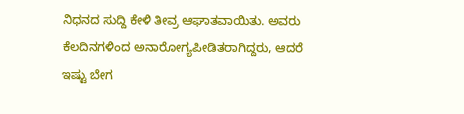ನಿಧನದ ಸುದ್ದಿ ಕೇಳಿ ತೀವ್ರ ಆಘಾತವಾಯಿತು. ಅವರು ಕೆಲದಿನಗಳಿಂದ ಅನಾರೋಗ್ಯಪೀಡಿತರಾಗಿದ್ದರು, ಆದರೆ ಇಷ್ಟು ಬೇಗ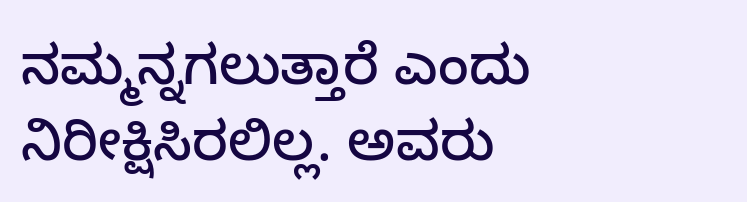ನಮ್ಮನ್ನಗಲುತ್ತಾರೆ ಎಂದು ನಿರೀಕ್ಷಿಸಿರಲಿಲ್ಲ. ಅವರು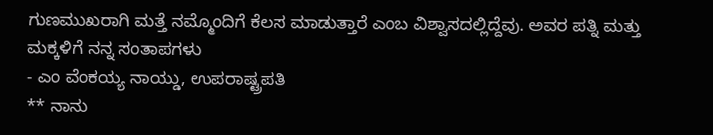ಗುಣಮುಖರಾಗಿ ಮತ್ತೆ ನಮ್ಮೊಂದಿಗೆ ಕೆಲಸ ಮಾಡುತ್ತಾರೆ ಎಂಬ ವಿಶ್ವಾಸದಲ್ಲಿದ್ದೆವು. ಅವರ ಪತ್ನಿ ಮತ್ತು ಮಕ್ಕಳಿಗೆ ನನ್ನ ಸಂತಾಪಗಳು
- ಎಂ ವೆಂಕಯ್ಯ ನಾಯ್ಡು, ಉಪರಾಷ್ಟ್ರಪತಿ
** ನಾನು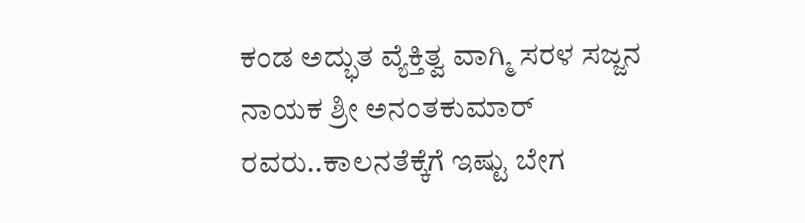ಕಂಡ ಅದ್ಭುತ ವ್ಯೆಕ್ತಿತ್ವ ವಾಗ್ಮಿ ಸರಳ ಸಜ್ಜನ ನಾಯಕ ಶ್ರೀ ಅನಂತಕುಮಾರ್ ರವರು..ಕಾಲನತೆಕ್ಕೆಗೆ ಇಷ್ಟು ಬೇಗ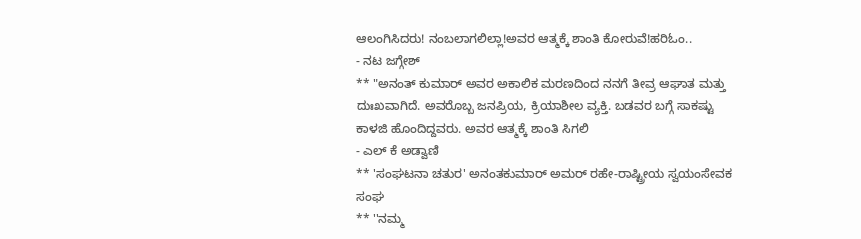ಆಲಂಗಿಸಿದರು! ನಂಬಲಾಗಲಿಲ್ಲಾ!ಅವರ ಆತ್ಮಕ್ಕೆ ಶಾಂತಿ ಕೋರುವೆ!ಹರಿಓಂ..
- ನಟ ಜಗ್ಗೇಶ್
** "ಅನಂತ್ ಕುಮಾರ್ ಅವರ ಅಕಾಲಿಕ ಮರಣದಿಂದ ನನಗೆ ತೀವ್ರ ಆಘಾತ ಮತ್ತು ದುಃಖವಾಗಿದೆ. ಅವರೊಬ್ಬ ಜನಪ್ರಿಯ, ಕ್ರಿಯಾಶೀಲ ವ್ಯಕ್ತಿ. ಬಡವರ ಬಗ್ಗೆ ಸಾಕಷ್ಟು ಕಾಳಜಿ ಹೊಂದಿದ್ದವರು. ಅವರ ಆತ್ಮಕ್ಕೆ ಶಾಂತಿ ಸಿಗಲಿ
- ಎಲ್ ಕೆ ಅಡ್ವಾಣಿ
** 'ಸಂಘಟನಾ ಚತುರ' ಅನಂತಕುಮಾರ್ ಅಮರ್ ರಹೇ-ರಾಷ್ಟ್ರೀಯ ಸ್ವಯಂಸೇವಕ ಸಂಘ
** ''ನಮ್ಮ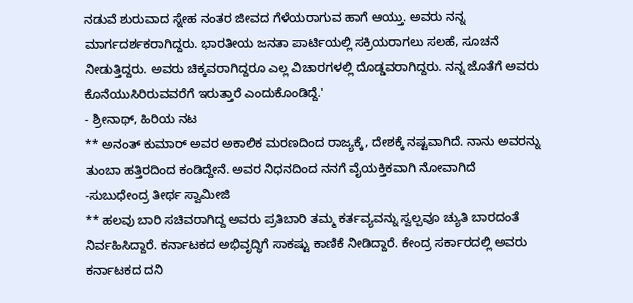ನಡುವೆ ಶುರುವಾದ ಸ್ನೇಹ ನಂತರ ಜೀವದ ಗೆಳೆಯರಾಗುವ ಹಾಗೆ ಆಯ್ತು. ಅವರು ನನ್ನ ಮಾರ್ಗದರ್ಶಕರಾಗಿದ್ದರು. ಭಾರತೀಯ ಜನತಾ ಪಾರ್ಟಿಯಲ್ಲಿ ಸಕ್ರಿಯರಾಗಲು ಸಲಹೆ, ಸೂಚನೆ ನೀಡುತ್ತಿದ್ದರು. ಅವರು ಚಿಕ್ಕವರಾಗಿದ್ದರೂ ಎಲ್ಲ ವಿಚಾರಗಳಲ್ಲಿ ದೊಡ್ಡವರಾಗಿದ್ದರು. ನನ್ನ ಜೊತೆಗೆ ಅವರು ಕೊನೆಯುಸಿರಿರುವವರೆಗೆ ಇರುತ್ತಾರೆ ಎಂದುಕೊಂಡಿದ್ದೆ.'
- ಶ್ರೀನಾಥ್, ಹಿರಿಯ ನಟ
** ಅನಂತ್ ಕುಮಾರ್ ಅವರ ಅಕಾಲಿಕ ಮರಣದಿಂದ ರಾಜ್ಯಕ್ಕೆ, ದೇಶಕ್ಕೆ ನಷ್ಟವಾಗಿದೆ. ನಾನು ಅವರನ್ನು ತುಂಬಾ ಹತ್ತಿರದಿಂದ ಕಂಡಿದ್ದೇನೆ. ಅವರ ನಿಧನದಿಂದ ನನಗೆ ವೈಯಕ್ತಿಕವಾಗಿ ನೋವಾಗಿದೆ
-ಸುಬುಧೇಂದ್ರ ತೀರ್ಥ ಸ್ವಾಮೀಜಿ
** ಹಲವು ಬಾರಿ ಸಚಿವರಾಗಿದ್ದ ಅವರು ಪ್ರತಿಬಾರಿ ತಮ್ಮ ಕರ್ತವ್ಯವನ್ನು ಸ್ವಲ್ಪವೂ ಚ್ಯುತಿ ಬಾರದಂತೆ ನಿರ್ವಹಿಸಿದ್ದಾರೆ. ಕರ್ನಾಟಕದ ಅಭಿವೃದ್ಧಿಗೆ ಸಾಕಷ್ಟು ಕಾಣಿಕೆ ನೀಡಿದ್ದಾರೆ. ಕೇಂದ್ರ ಸರ್ಕಾರದಲ್ಲಿ ಅವರು ಕರ್ನಾಟಕದ ದನಿ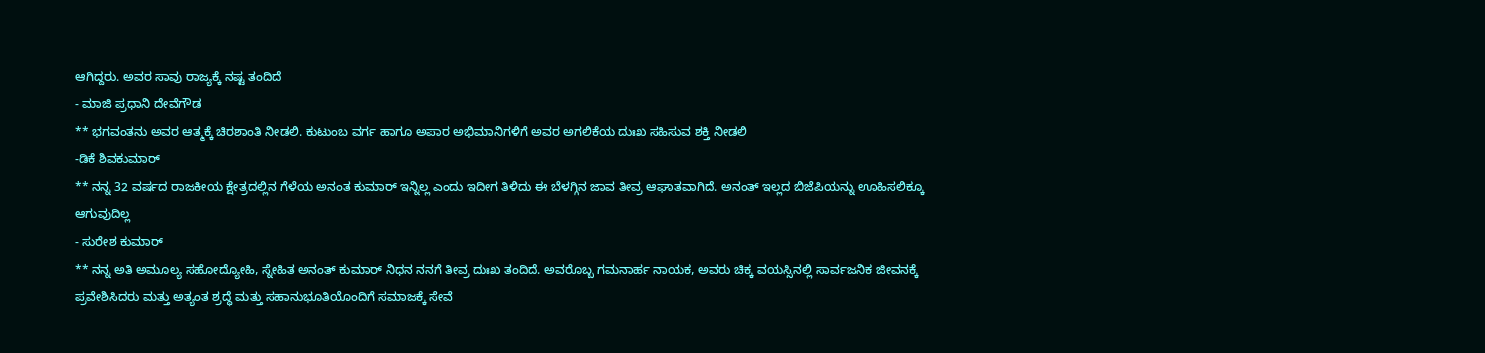ಆಗಿದ್ದರು. ಅವರ ಸಾವು ರಾಜ್ಯಕ್ಕೆ ನಷ್ಟ ತಂದಿದೆ
- ಮಾಜಿ ಪ್ರಧಾನಿ ದೇವೆಗೌಡ
** ಭಗವಂತನು ಅವರ ಆತ್ಮಕ್ಕೆ ಚಿರಶಾಂತಿ ನೀಡಲಿ. ಕುಟುಂಬ ವರ್ಗ ಹಾಗೂ ಅಪಾರ ಅಭಿಮಾನಿಗಳಿಗೆ ಅವರ ಅಗಲಿಕೆಯ ದುಃಖ ಸಹಿಸುವ ಶಕ್ತಿ ನೀಡಲಿ
-ಡಿಕೆ ಶಿವಕುಮಾರ್
** ನನ್ನ 32 ವರ್ಷದ ರಾಜಕೀಯ ಕ್ಷೇತ್ರದಲ್ಲಿನ ಗೆಳೆಯ ಅನಂತ ಕುಮಾರ್ ಇನ್ನಿಲ್ಲ ಎಂದು ಇದೀಗ ತಿಳಿದು ಈ ಬೆಳಗ್ಗಿನ ಜಾವ ತೀವ್ರ ಆಘಾತವಾಗಿದೆ. ಅನಂತ್ ಇಲ್ಲದ ಬಿಜೆಪಿಯನ್ನು ಊಹಿಸಲಿಕ್ಕೂ ಆಗುವುದಿಲ್ಲ
- ಸುರೇಶ ಕುಮಾರ್
** ನನ್ನ ಅತಿ ಅಮೂಲ್ಯ ಸಹೋದ್ಯೋಹಿ, ಸ್ನೇಹಿತ ಅನಂತ್ ಕುಮಾರ್ ನಿಧನ ನನಗೆ ತೀವ್ರ ದುಃಖ ತಂದಿದೆ. ಅವರೊಬ್ಬ ಗಮನಾರ್ಹ ನಾಯಕ, ಅವರು ಚಿಕ್ಕ ವಯಸ್ಸಿನಲ್ಲಿ ಸಾರ್ವಜನಿಕ ಜೀವನಕ್ಕೆ ಪ್ರವೇಶಿಸಿದರು ಮತ್ತು ಅತ್ಯಂತ ಶ್ರದ್ಧೆ ಮತ್ತು ಸಹಾನುಭೂತಿಯೊಂದಿಗೆ ಸಮಾಜಕ್ಕೆ ಸೇವೆ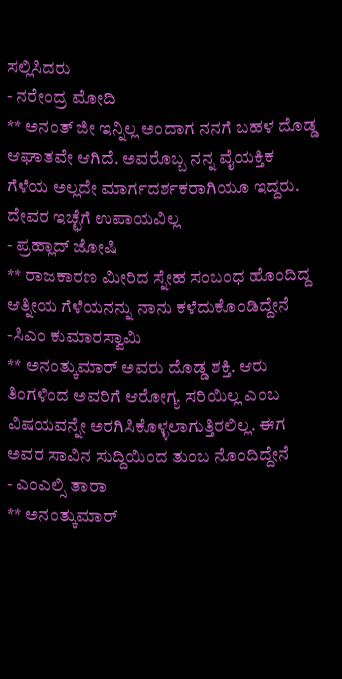ಸಲ್ಲಿಸಿದರು
- ನರೇಂದ್ರ ಮೋದಿ
** ಅನಂತ್ ಜೀ ಇನ್ನಿಲ್ಲ ಅಂದಾಗ ನನಗೆ ಬಹಳ ದೊಡ್ಡ ಆಘಾತವೇ ಆಗಿದೆ. ಅವರೊಬ್ಬ ನನ್ನ ವೈಯಕ್ತಿಕ ಗೆಳೆಯ ಅಲ್ಲದೇ ಮಾರ್ಗದರ್ಶಕರಾಗಿಯೂ ಇದ್ದರು. ದೇವರ ಇಚ್ಛೆಗೆ ಉಪಾಯವಿಲ್ಲ
- ಪ್ರಹ್ಲಾದ್ ಜೋಷಿ
** ರಾಜಕಾರಣ ಮೀರಿದ ಸ್ನೇಹ ಸಂಬಂಧ ಹೊಂದಿದ್ದ ಆತ್ನೀಯ ಗೆಳೆಯನನ್ನು ನಾನು ಕಳೆದುಕೊಂಡಿದ್ದೇನೆ
-ಸಿಎಂ ಕುಮಾರಸ್ವಾಮಿ
** ಅನಂತ್ಕುಮಾರ್ ಅವರು ದೊಡ್ಡ ಶಕ್ತಿ. ಆರು ತಿಂಗಳಿಂದ ಅವರಿಗೆ ಆರೋಗ್ಯ ಸರಿಯಿಲ್ಲ ಎಂಬ ವಿಷಯವನ್ನೇ ಅರಗಿಸಿಕೊಳ್ಳಲಾಗುತ್ತಿರಲಿಲ್ಲ. ಈಗ ಅವರ ಸಾವಿನ ಸುದ್ದಿಯಿಂದ ತುಂಬ ನೊಂದಿದ್ದೇನೆ
- ಎಂಎಲ್ಸಿ ತಾರಾ
** ಅನಂತ್ಕುಮಾರ್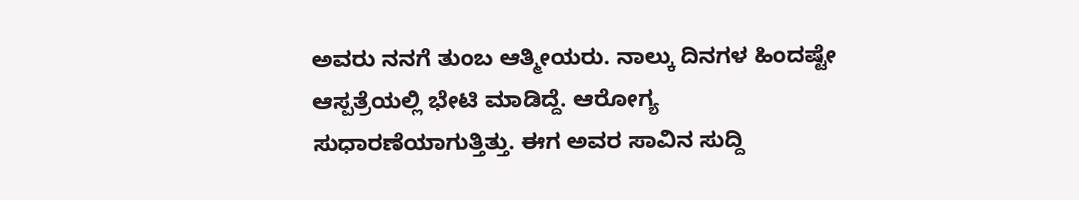ಅವರು ನನಗೆ ತುಂಬ ಆತ್ಮೀಯರು. ನಾಲ್ಕು ದಿನಗಳ ಹಿಂದಷ್ಟೇ ಆಸ್ಪತ್ರೆಯಲ್ಲಿ ಭೇಟಿ ಮಾಡಿದ್ದೆ. ಆರೋಗ್ಯ ಸುಧಾರಣೆಯಾಗುತ್ತಿತ್ತು. ಈಗ ಅವರ ಸಾವಿನ ಸುದ್ದಿ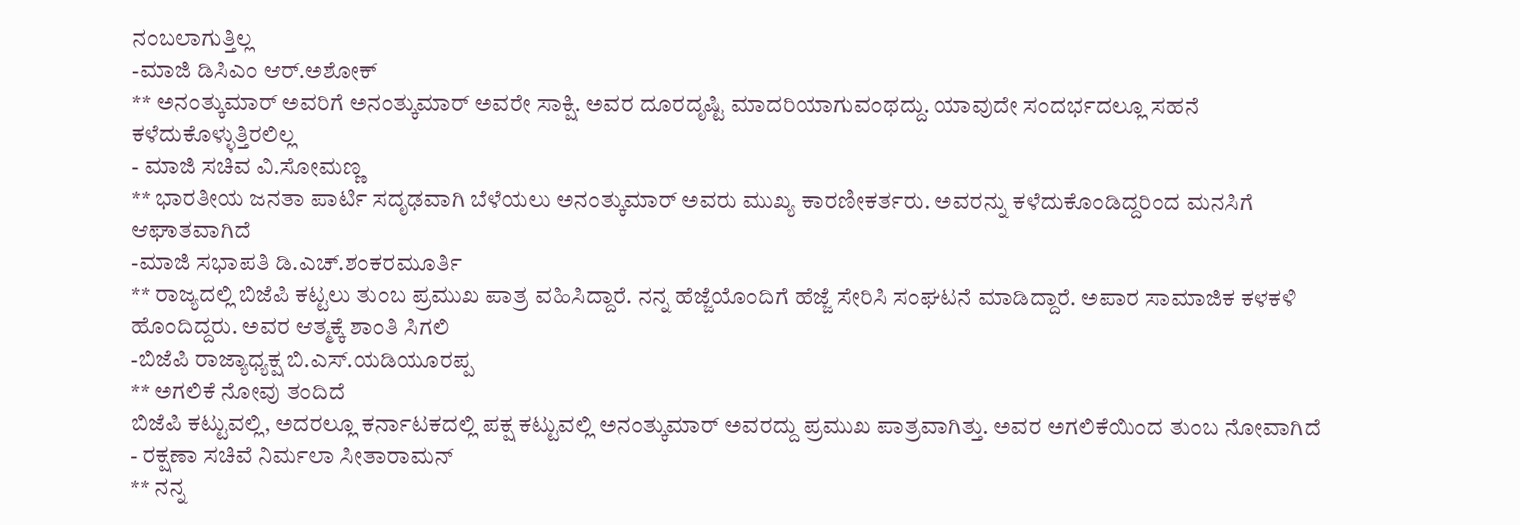ನಂಬಲಾಗುತ್ತಿಲ್ಲ
-ಮಾಜಿ ಡಿಸಿಎಂ ಆರ್.ಅಶೋಕ್
** ಅನಂತ್ಕುಮಾರ್ ಅವರಿಗೆ ಅನಂತ್ಕುಮಾರ್ ಅವರೇ ಸಾಕ್ಷಿ. ಅವರ ದೂರದೃಷ್ಟಿ ಮಾದರಿಯಾಗುವಂಥದ್ದು. ಯಾವುದೇ ಸಂದರ್ಭದಲ್ಲೂ ಸಹನೆ ಕಳೆದುಕೊಳ್ಳುತ್ತಿರಲಿಲ್ಲ
- ಮಾಜಿ ಸಚಿವ ವಿ.ಸೋಮಣ್ಣ
** ಭಾರತೀಯ ಜನತಾ ಪಾರ್ಟಿ ಸದೃಢವಾಗಿ ಬೆಳೆಯಲು ಅನಂತ್ಕುಮಾರ್ ಅವರು ಮುಖ್ಯ ಕಾರಣೀಕರ್ತರು. ಅವರನ್ನು ಕಳೆದುಕೊಂಡಿದ್ದರಿಂದ ಮನಸಿಗೆ ಆಘಾತವಾಗಿದೆ
-ಮಾಜಿ ಸಭಾಪತಿ ಡಿ.ಎಚ್.ಶಂಕರಮೂರ್ತಿ
** ರಾಜ್ಯದಲ್ಲಿ ಬಿಜೆಪಿ ಕಟ್ಟಲು ತುಂಬ ಪ್ರಮುಖ ಪಾತ್ರ ವಹಿಸಿದ್ದಾರೆ. ನನ್ನ ಹೆಜ್ಜೆಯೊಂದಿಗೆ ಹೆಜ್ಜೆ ಸೇರಿಸಿ ಸಂಘಟನೆ ಮಾಡಿದ್ದಾರೆ. ಅಪಾರ ಸಾಮಾಜಿಕ ಕಳಕಳಿ ಹೊಂದಿದ್ದರು. ಅವರ ಆತ್ಮಕ್ಕೆ ಶಾಂತಿ ಸಿಗಲಿ
-ಬಿಜೆಪಿ ರಾಜ್ಯಾಧ್ಯಕ್ಷ ಬಿ.ಎಸ್.ಯಡಿಯೂರಪ್ಪ
** ಅಗಲಿಕೆ ನೋವು ತಂದಿದೆ
ಬಿಜೆಪಿ ಕಟ್ಟುವಲ್ಲಿ, ಅದರಲ್ಲೂ ಕರ್ನಾಟಕದಲ್ಲಿ ಪಕ್ಷ ಕಟ್ಟುವಲ್ಲಿ ಅನಂತ್ಕುಮಾರ್ ಅವರದ್ದು ಪ್ರಮುಖ ಪಾತ್ರವಾಗಿತ್ತು. ಅವರ ಅಗಲಿಕೆಯಿಂದ ತುಂಬ ನೋವಾಗಿದೆ
- ರಕ್ಷಣಾ ಸಚಿವೆ ನಿರ್ಮಲಾ ಸೀತಾರಾಮನ್
** ನನ್ನ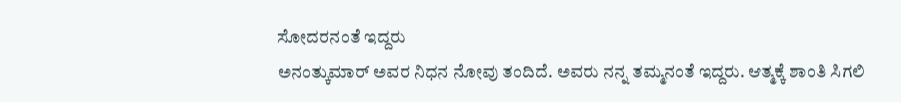ಸೋದರನಂತೆ ಇದ್ದರು
ಅನಂತ್ಕುಮಾರ್ ಅವರ ನಿಧನ ನೋವು ತಂದಿದೆ. ಅವರು ನನ್ನ ತಮ್ಮನಂತೆ ಇದ್ದರು. ಆತ್ಮಕ್ಕೆ ಶಾಂತಿ ಸಿಗಲಿ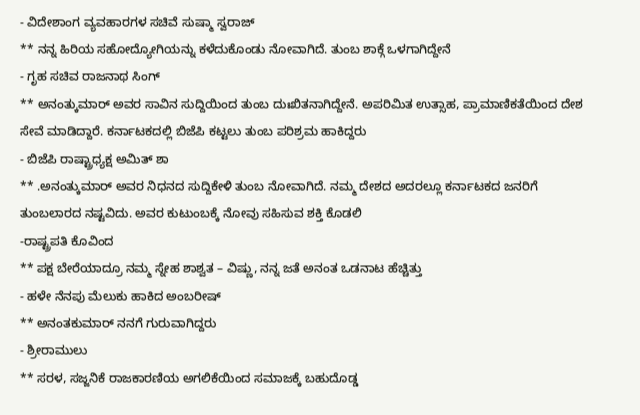- ವಿದೇಶಾಂಗ ವ್ಯವಹಾರಗಳ ಸಚಿವೆ ಸುಷ್ಮಾ ಸ್ವರಾಜ್
** ನನ್ನ ಹಿರಿಯ ಸಹೋದ್ಯೋಗಿಯನ್ನು ಕಳೆದುಕೊಂಡು ನೋವಾಗಿದೆ. ತುಂಬ ಶಾಕ್ಗೆ ಒಳಗಾಗಿದ್ದೇನೆ
- ಗೃಹ ಸಚಿವ ರಾಜನಾಥ ಸಿಂಗ್
** ಅನಂತ್ಕುಮಾರ್ ಅವರ ಸಾವಿನ ಸುದ್ದಿಯಿಂದ ತುಂಬ ದುಃಖಿತನಾಗಿದ್ದೇನೆ. ಅಪರಿಮಿತ ಉತ್ಸಾಹ, ಪ್ರಾಮಾಣಿಕತೆಯಿಂದ ದೇಶ ಸೇವೆ ಮಾಡಿದ್ದಾರೆ. ಕರ್ನಾಟಕದಲ್ಲಿ ಬಿಜೆಪಿ ಕಟ್ಟಲು ತುಂಬ ಪರಿಶ್ರಮ ಹಾಕಿದ್ದರು
- ಬಿಜೆಪಿ ರಾಷ್ಟ್ರಾಧ್ಯಕ್ಷ ಅಮಿತ್ ಶಾ
** .ಅನಂತ್ಕುಮಾರ್ ಅವರ ನಿಧನದ ಸುದ್ದಿಕೇಳಿ ತುಂಬ ನೋವಾಗಿದೆ. ನಮ್ಮ ದೇಶದ ಅದರಲ್ಲೂ ಕರ್ನಾಟಕದ ಜನರಿಗೆ ತುಂಬಲಾರದ ನಷ್ಟವಿದು. ಅವರ ಕುಟುಂಬಕ್ಕೆ ನೋವು ಸಹಿಸುವ ಶಕ್ತಿ ಕೊಡಲಿ
-ರಾಷ್ಟ್ರಪತಿ ಕೊವಿಂದ
** ಪಕ್ಷ ಬೇರೆಯಾದ್ರೂ ನಮ್ಮ ಸ್ನೇಹ ಶಾಶ್ವತ – ವಿಷ್ಣು, ನನ್ನ ಜತೆ ಅನಂತ ಒಡನಾಟ ಹೆಚ್ಚಿತ್ತು
- ಹಳೇ ನೆನಪು ಮೆಲುಕು ಹಾಕಿದ ಅಂಬರೀಷ್
** ಅನಂತಕುಮಾರ್ ನನಗೆ ಗುರುವಾಗಿದ್ದರು
- ಶ್ರೀರಾಮುಲು
** ಸರಳ, ಸಜ್ಜನಿಕೆ ರಾಜಕಾರಣಿಯ ಅಗಲಿಕೆಯಿಂದ ಸಮಾಜಕ್ಕೆ ಬಹುದೊಡ್ಡ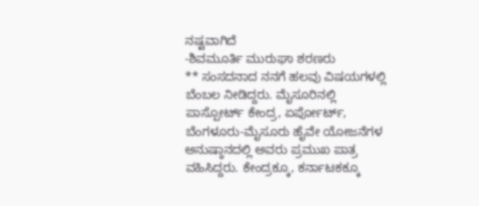ನಷ್ಟವಾಗಿದೆ
-ಶಿವಮೂರ್ತಿ ಮುರುಘಾ ಶರಣರು
** ಸಂಸದನಾದ ನನಗೆ ಹಲವು ವಿಷಯಗಳಲ್ಲಿ ಬೆಂಬಲ ನೀಡಿದ್ದರು. ಮೈಸೂರಿನಲ್ಲಿ ಪಾಸ್ಪೋರ್ಟ್ ಕೇಂದ್ರ, ಏರ್ಪೋರ್ಟ್, ಬೆಂಗಳೂರು-ಮೈಸೂರು ಹೈವೇ ಯೋಜನೆಗಳ ಅನುಷ್ಠಾನದಲ್ಲಿ ಅವರು ಪ್ರಮುಖ ಪಾತ್ರ ವಹಿಸಿದ್ದರು. ಕೇಂದ್ರಕ್ಕೂ, ಕರ್ನಾಟಕಕ್ಕೂ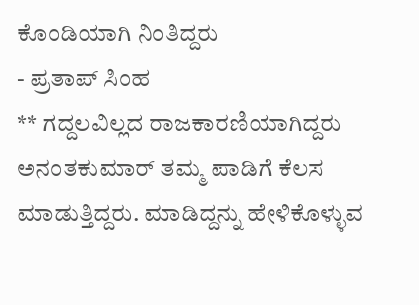ಕೊಂಡಿಯಾಗಿ ನಿಂತಿದ್ದರು
- ಪ್ರತಾಪ್ ಸಿಂಹ
** ಗದ್ದಲವಿಲ್ಲದ ರಾಜಕಾರಣಿಯಾಗಿದ್ದರು
ಅನಂತಕುಮಾರ್ ತಮ್ಮ ಪಾಡಿಗೆ ಕೆಲಸ ಮಾಡುತ್ತಿದ್ದರು. ಮಾಡಿದ್ದನ್ನು ಹೇಳಿಕೊಳ್ಳುವ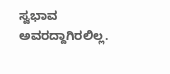ಸ್ವಭಾವ ಅವರದ್ದಾಗಿರಲಿಲ್ಲ.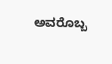ಅವರೊಬ್ಬ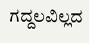ಗದ್ದಲವಿಲ್ಲದ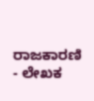ರಾಜಕಾರಣಿ
- ಲೇಖಕ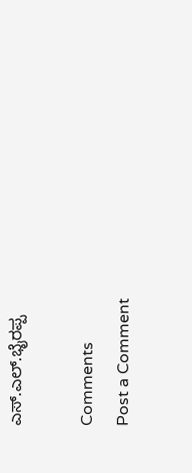ಎಸ್.ಎಲ್.ಭೈರಪ್ಪ

Comments
Post a Comment